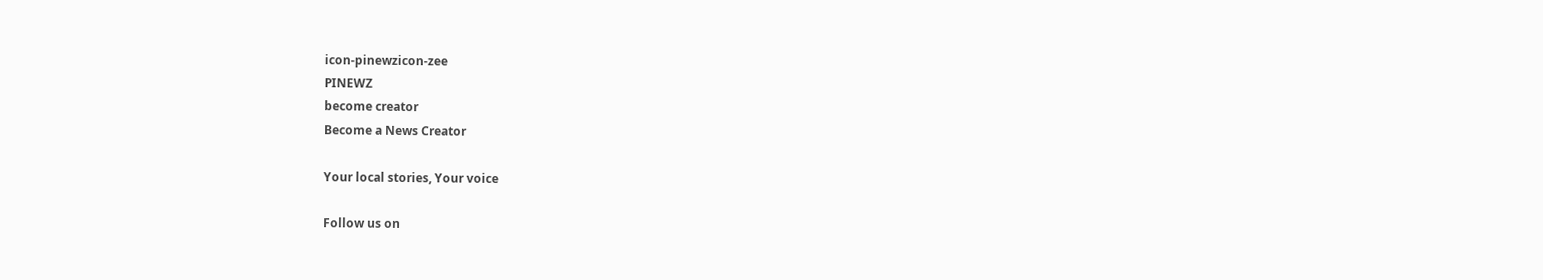icon-pinewzicon-zee
PINEWZ
become creator
Become a News Creator

Your local stories, Your voice

Follow us on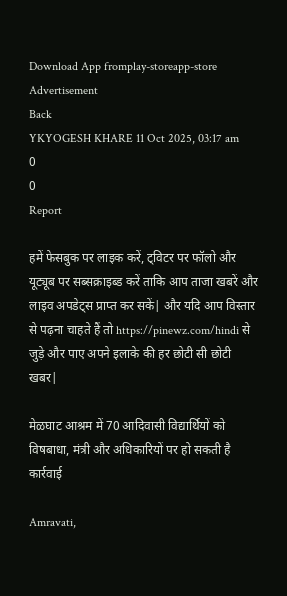Download App fromplay-storeapp-store
Advertisement
Back
YKYOGESH KHARE 11 Oct 2025, 03:17 am
0
0
Report

हमें फेसबुक पर लाइक करें, ट्विटर पर फॉलो और यूट्यूब पर सब्सक्राइब्ड करें ताकि आप ताजा खबरें और लाइव अपडेट्स प्राप्त कर सकें| और यदि आप विस्तार से पढ़ना चाहते हैं तो https://pinewz.com/hindi से जुड़े और पाए अपने इलाके की हर छोटी सी छोटी खबर|

मेळघाट आश्रम में 70 आदिवासी विद्यार्थियों को विषबाधा, मंत्री और अधिकारियों पर हो सकती है कार्रवाई

Amravati,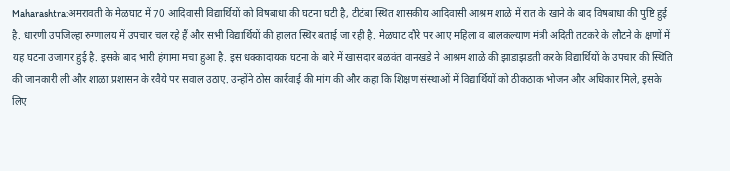Maharashtra:अमरावती के मेळघाट में 70 आदिवासी विद्यार्थियों को विषबाधा की घटना घटी है, टीटंबा स्थित शासकीय आदिवासी आश्रम शाळे में रात के खाने के बाद विषबाधा की पुष्टि हुई है. धारणी उपजिल्हा रुग्णालय में उपचार चल रहे हैं और सभी विद्यार्थियों की हालत स्थिर बताई जा रही है. मेळघाट दौरे पर आए महिला व बालकल्याण मंत्री अदिती तटकरे के लौटने के क्षणों में यह घटना उजागर हुई है. इसके बाद भारी हंगामा मचा हुआ है. इस धक्कादायक घटना के बारे में खासदार बळवंत वानखडे ने आश्रम शाळे की झाडाझडती करके विद्यार्थियों के उपचार की स्थिति की जानकारी ली और शाळा प्रशासन के रवैये पर सवाल उठाए. उन्होंने ठोस कार्रवाई की मांग की और कहा कि शिक्षण संस्थाओं में विद्यार्थियों को ठीकठाक भोजन और अधिकार मिले, इसके लिए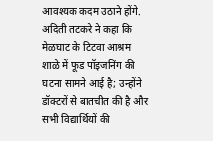आवश्यक कदम उठाने होंगे. अदिती तटकरे ने कहा कि मेळघाट के टिटवा आश्रम शाळे में फूड पॉइजनिंग की घटना सामने आई है; उन्होंने डॉक्टरों से बातचीत की है और सभी विद्यार्थियों की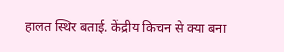हालत स्थिर बताई. केंद्रीय किचन से क्या बना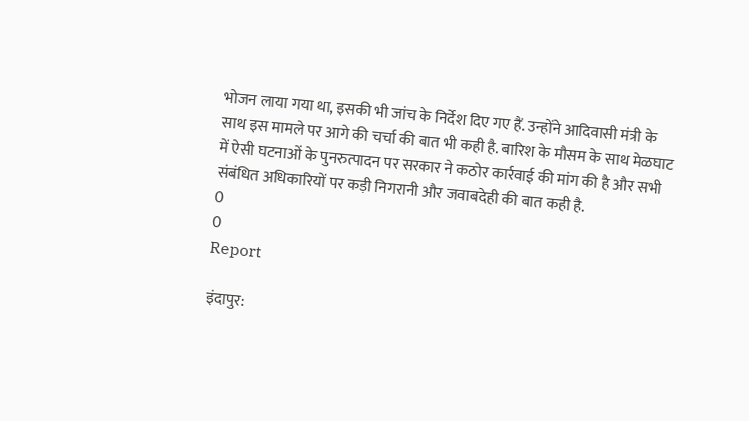भोजन लाया गया था, इसकी भी जांच के निर्देश दिए गए हैं. उन्होंने आदिवासी मंत्री के साथ इस मामले पर आगे की चर्चा की बात भी कही है. बारिश के मौसम के साथ मेळघाट में ऐसी घटनाओं के पुनरुत्पादन पर सरकार ने कठोर कार्रवाई की मांग की है और सभी संबंधित अधिकारियों पर कड़ी निगरानी और जवाबदेही की बात कही है.
0
0
Report

इंदापुर: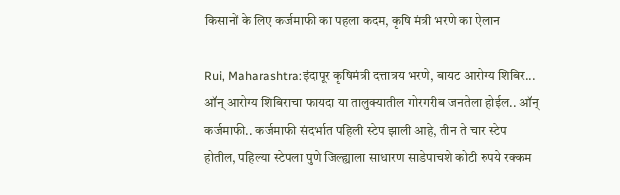किसानों के लिए कर्जमाफी का पहला कदम, कृषि मंत्री भरणे का ऐलान

Rui, Maharashtra:इंदापूर कृषिमंत्री दत्तात्रय भरणे, बायट आरोग्य शिबिर... ऑन् आरोग्य शिबिराचा फायदा या तालुक्यातील गोरगरीब जनतेला होईल.. ऑन् कर्जमाफी.. कर्जमाफी संदर्भात पहिली स्टेप झाली आहे, तीन ते चार स्टेप होतील, पहिल्या स्टेपला पुणे जिल्ह्याला साधारण साडेपाचशे कोटी रुपये रक्कम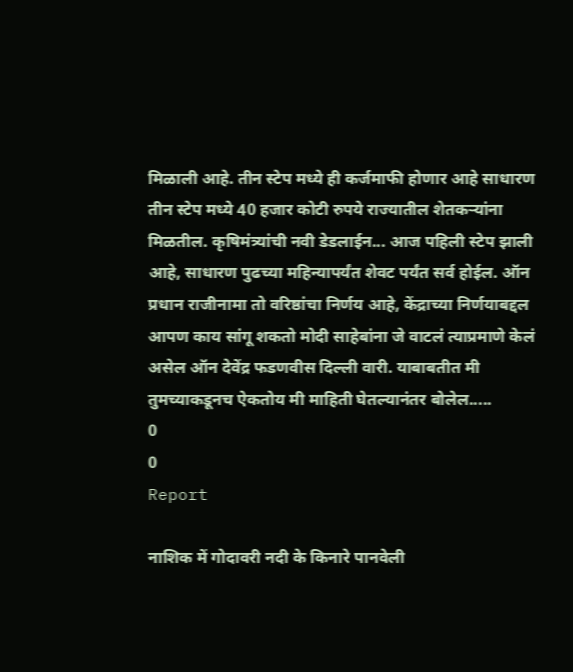मिळाली आहे. तीन स्टेप मध्ये ही कर्जमाफी होणार आहे साधारण तीन स्टेप मध्ये 40 हजार कोटी रुपये राज्यातील शेतकऱ्यांना मिळतील. कृषिमंत्र्यांची नवी डेडलाईन... आज पहिली स्टेप झाली आहे, साधारण पुढच्या महिन्यापर्यंत शेवट पर्यंत सर्व होईल. ऑन प्रधान राजीनामा तो वरिष्ठांचा निर्णय आहे, केंद्राच्या निर्णयाबद्दल आपण काय सांगू शकतो मोदी साहेबांना जे वाटलं त्याप्रमाणे केलं असेल ऑन देवेंद्र फडणवीस दिल्ली वारी. याबाबतीत मी तुमच्याकडूनच ऐकतोय मी माहिती घेतल्यानंतर बोलेल.....
0
0
Report

नाशिक में गोदावरी नदी के किनारे पानवेली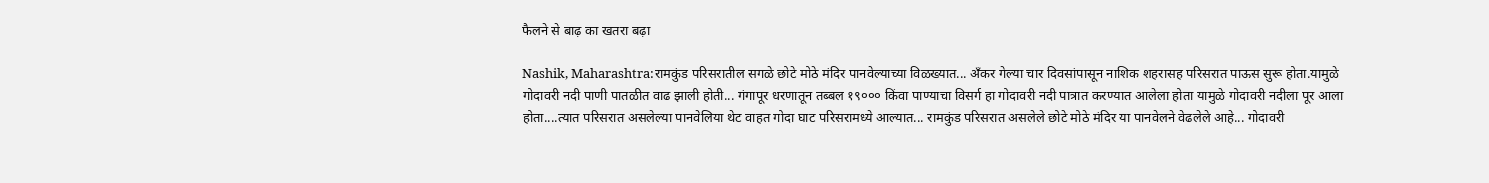फैलने से बाढ़ का खतरा बढ़ा

Nashik, Maharashtra:रामकुंड परिसरातील सगळे छोटे मोठे मंदिर पानवेल्याच्या विळख्यात... अँकर गेल्या चार दिवसांपासून नाशिक शहरासह परिसरात पाऊस सुरू होता.यामुळे गोदावरी नदी पाणी पातळीत वाढ झाली होती... गंगापूर धरणातून तब्बल १९००० किंवा पाण्याचा विसर्ग हा गोदावरी नदी पात्रात करण्यात आलेला होता यामुळे गोदावरी नदीला पूर आला होता....त्यात परिसरात असलेल्या पानवेलिया थेट वाहत गोदा घाट परिसरामध्ये आल्यात... रामकुंड परिसरात असलेले छोटे मोठे मंदिर या पानवेलने वेढलेले आहे... गोदावरी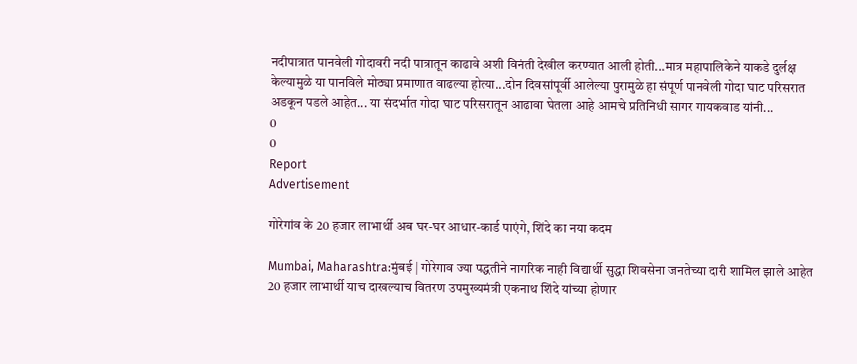नदीपात्रात पानवेली गोदावरी नदी पात्रातून काढावे अशी विनंती देखील करण्यात आली होती...मात्र महापालिकेने याकडे दुर्लक्ष केल्यामुळे या पानविले मोठ्या प्रमाणात वाढल्या होत्या...दोन दिवसांपूर्वी आलेल्या पुरामुळे हा संपूर्ण पानवेली गोदा घाट परिसरात अडकून पडले आहेत... या संदर्भात गोदा घाट परिसरातून आढावा घेतला आहे आमचे प्रतिनिधी सागर गायकवाड यांनी...
0
0
Report
Advertisement

गोरेगांव के 20 हजार लाभार्थी अब घर-घर आधार-कार्ड पाएंगे, शिंदे का नया कदम

Mumbai, Maharashtra:मुंबई | गोरेगाव ज्या पद्धतीने नागरिक नाही विद्यार्थी सुद्धा शिवसेना जनतेच्या दारी शामिल झाले आहेत 20 हजार लाभार्थी याच दाखल्याच वितरण उपमुख्यमंत्री एकनाथ शिंदे यांच्या होणार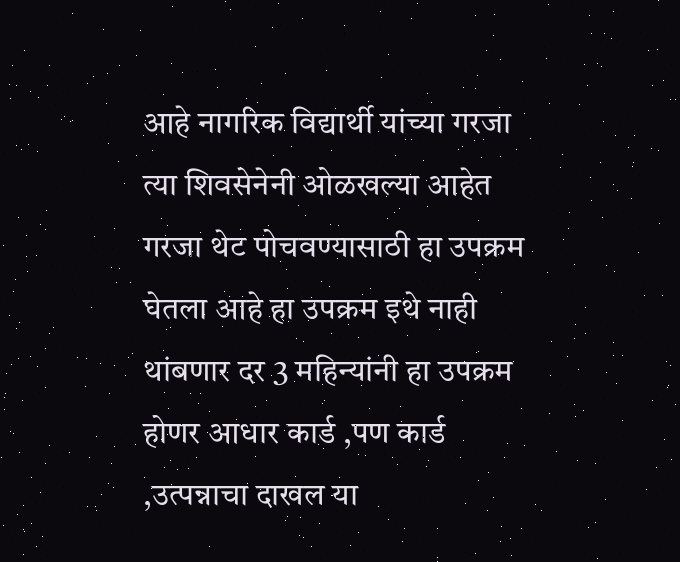आहे नागरिक विद्यार्थी यांच्या गरजा त्या शिवसेनेनी ओळखल्या आहेत गरजा थेट पोचवण्यासाठी हा उपक्रम घेतला आहे हा उपक्रम इथे नाही थांबणार दर 3 महिन्यांनी हा उपक्रम होणर आधार कार्ड ,पण कार्ड ,उत्पन्नाचा दाखल या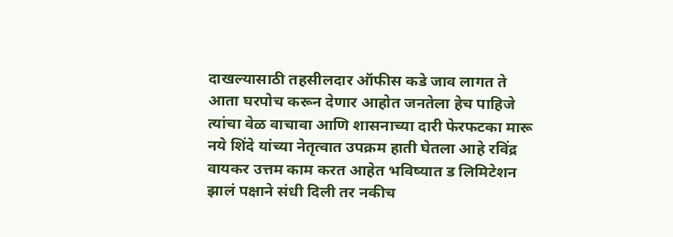दाखल्यासाठी तहसीलदार ऑफीस कडे जाव लागत ते आता घरपोच करून देणार आहोत जनतेला हेच पाहिजे त्यांचा वेळ वाचावा आणि शासनाच्या दारी फेरफटका मारू नये शिंदे यांच्या नेतृत्वात उपक्रम हाती घेतला आहे रविंद्र वायकर उत्तम काम करत आहेत भविष्यात ड लिमिटेशन झालं पक्षाने संधी दिली तर नकीच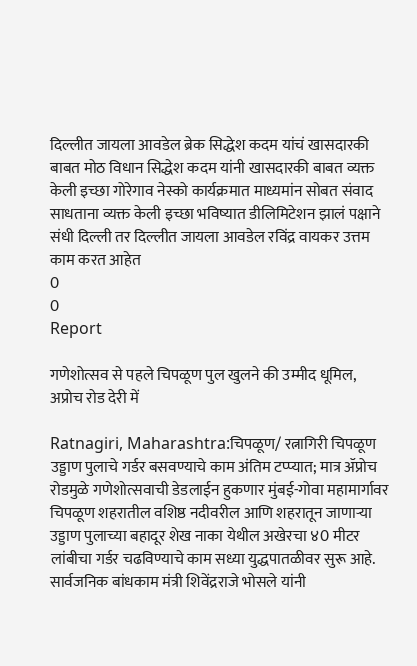दिल्लीत जायला आवडेल ब्रेक सिद्धेश कदम यांचं खासदारकी बाबत मोठ विधान सिद्धेश कदम यांनी खासदारकी बाबत व्यक्त केली इच्छा गोरेगाव नेस्को कार्यक्रमात माध्यमांन सोबत संवाद साधताना व्यक्त केली इच्छा भविष्यात डीलिमिटेशन झालं पक्षाने संधी दिल्ली तर दिल्लीत जायला आवडेल रविंद्र वायकर उत्तम काम करत आहेत
0
0
Report

गणेशोत्सव से पहले चिपळूण पुल खुलने की उम्मीद धूमिल, अप्रोच रोड देरी में

Ratnagiri, Maharashtra:चिपळूण/ रत्नागिरी चिपळूण उड्डाण पुलाचे गर्डर बसवण्याचे काम अंतिम टप्प्यात; मात्र ॲप्रोच रोडमुळे गणेशोत्सवाची डेडलाईन हुकणार मुंबई-गोवा महामार्गावर चिपळूण शहरातील वशिष्ठ नदीवरील आणि शहरातून जाणाऱ्या उड्डाण पुलाच्या बहादूर शेख नाका येथील अखेरचा ४0 मीटर लांबीचा गर्डर चढविण्याचे काम सध्या युद्धपातळीवर सुरू आहे. सार्वजनिक बांधकाम मंत्री शिवेंद्रराजे भोसले यांनी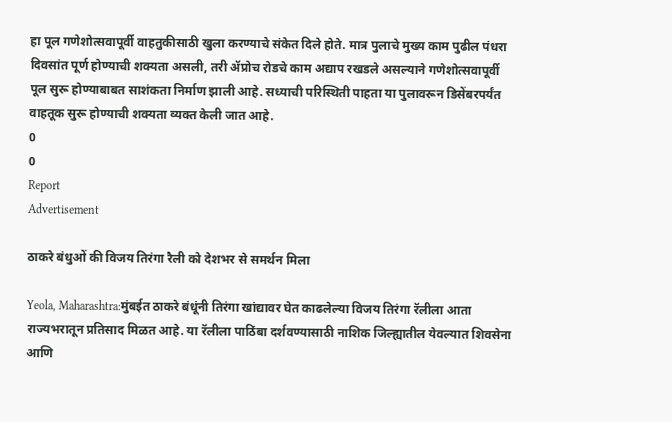हा पूल गणेशोत्सवापूर्वी वाहतुकीसाठी खुला करण्याचे संकेत दिले होते. मात्र पुलाचे मुख्य काम पुढील पंधरा दिवसांत पूर्ण होण्याची शक्यता असली, तरी ॲप्रोच रोडचे काम अद्याप रखडले असल्याने गणेशोत्सवापूर्वी पूल सुरू होण्याबाबत साशंकता निर्माण झाली आहे. सध्याची परिस्थिती पाहता या पुलावरून डिसेंबरपर्यंत वाहतूक सुरू होण्याची शक्यता व्यक्त केली जात आहे.
0
0
Report
Advertisement

ठाकरे बंधुओं की विजय तिरंगा रैली को देशभर से समर्थन मिला

Yeola, Maharashtra:मुंबईत ठाकरे बंधूंनी तिरंगा खांद्यावर घेत काढलेल्या विजय तिरंगा रॅलीला आता राज्यभरातून प्रतिसाद मिळत आहे. या रॅलीला पाठिंबा दर्शवण्यासाठी नाशिक जिल्ह्यातील येवल्यात शिवसेना आणि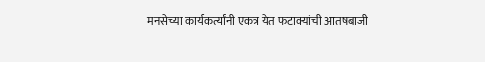मनसेच्या कार्यकर्त्यांनी एकत्र येत फटाक्यांची आतषबाजी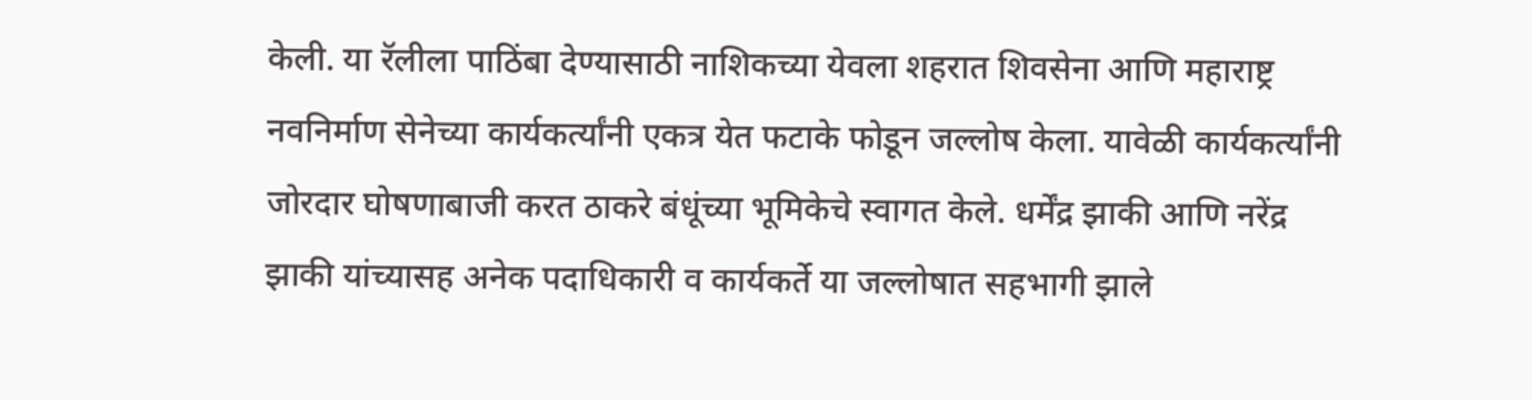केली. या रॅलीला पाठिंबा देण्यासाठी नाशिकच्या येवला शहरात शिवसेना आणि महाराष्ट्र नवनिर्माण सेनेच्या कार्यकर्त्यांनी एकत्र येत फटाके फोडून जल्लोष केला. यावेळी कार्यकर्त्यांनी जोरदार घोषणाबाजी करत ठाकरे बंधूंच्या भूमिकेचे स्वागत केले. धर्मेंद्र झाकी आणि नरेंद्र झाकी यांच्यासह अनेक पदाधिकारी व कार्यकर्ते या जल्लोषात सहभागी झाले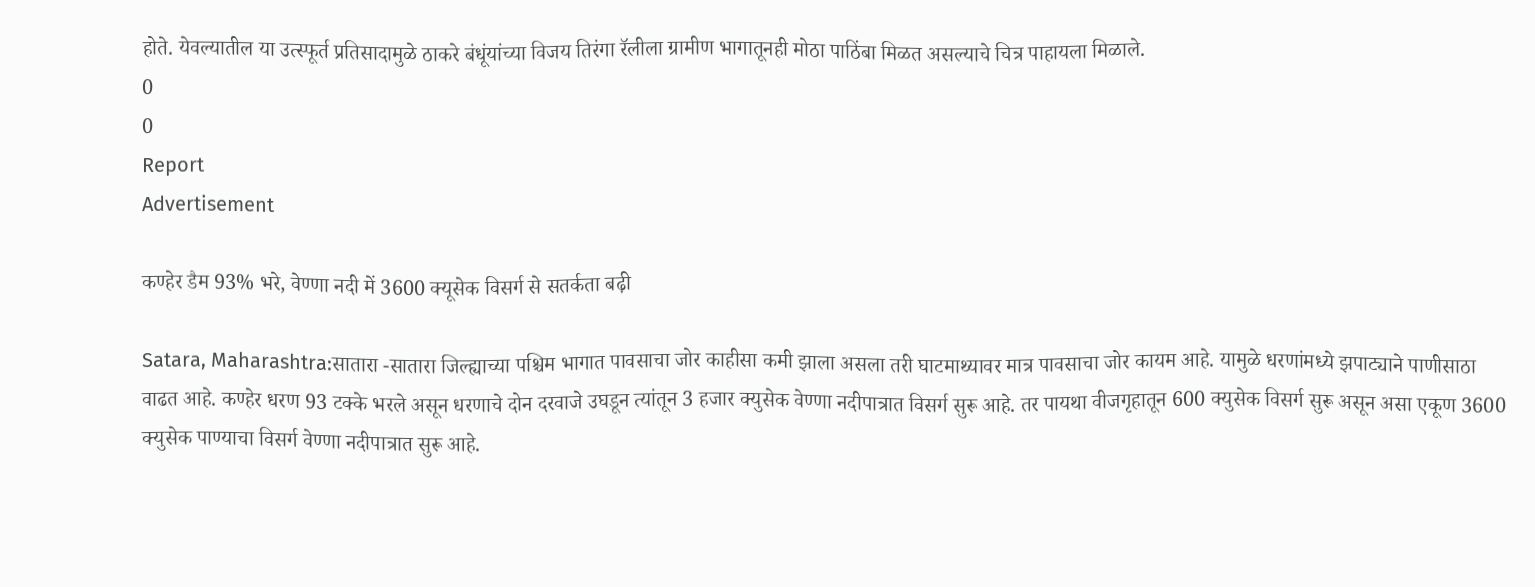होते. येवल्यातील या उत्स्फूर्त प्रतिसादामुळे ठाकरे बंधूंयांच्या विजय तिरंगा रॅलीला ग्रामीण भागातूनही मोठा पाठिंबा मिळत असल्याचे चित्र पाहायला मिळाले.
0
0
Report
Advertisement

कण्हेर डैम 93% भरे, वेण्णा नदी में 3600 क्यूसेक विसर्ग से सतर्कता बढ़ी

Satara, Maharashtra:सातारा -सातारा जिल्ह्याच्या पश्चिम भागात पावसाचा जोर काहीसा कमी झाला असला तरी घाटमाथ्यावर मात्र पावसाचा जोर कायम आहे. यामुळे धरणांमध्ये झपाट्याने पाणीसाठा वाढत आहे. कण्हेर धरण 93 टक्के भरले असून धरणाचे दोन दरवाजे उघडून त्यांतून 3 हजार क्युसेक वेण्णा नदीपात्रात विसर्ग सुरू आहे. तर पायथा वीजगृहातून 600 क्युसेक विसर्ग सुरू असून असा एकूण 3600 क्युसेक पाण्याचा विसर्ग वेण्णा नदीपात्रात सुरू आहे.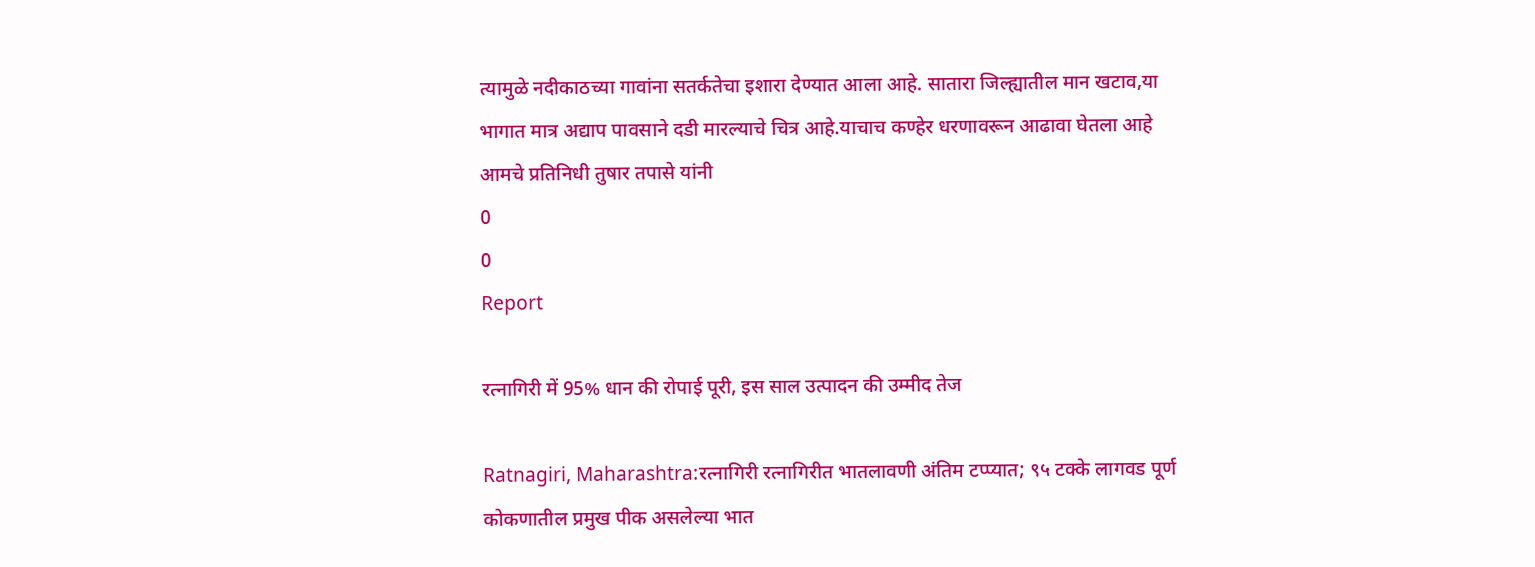त्यामुळे नदीकाठच्या गावांना सतर्कतेचा इशारा देण्यात आला आहे. सातारा जिल्ह्यातील मान खटाव,या भागात मात्र अद्याप पावसाने दडी मारल्याचे चित्र आहे.याचाच कण्हेर धरणावरून आढावा घेतला आहे आमचे प्रतिनिधी तुषार तपासे यांनी
0
0
Report

रत्नागिरी में 95% धान की रोपाई पूरी, इस साल उत्पादन की उम्मीद तेज

Ratnagiri, Maharashtra:रत्नागिरी रत्नागिरीत भातलावणी अंतिम टप्प्यात; ९५ टक्के लागवड पूर्ण कोकणातील प्रमुख पीक असलेल्या भात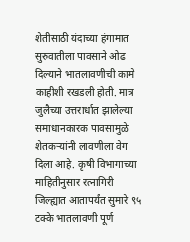शेतीसाठी यंदाच्या हंगामात सुरुवातीला पावसाने ओढ दिल्याने भातलावणीची कामे काहीशी रखडली होती. मात्र जुलैच्या उत्तरार्धात झालेल्या समाधानकारक पावसामुळे शेतकऱ्यांनी लावणीला वेग दिला आहे. कृषी विभागाच्या माहितीनुसार रत्नागिरी जिल्ह्यात आतापर्यंत सुमारे ९५ टक्के भातलावणी पूर्ण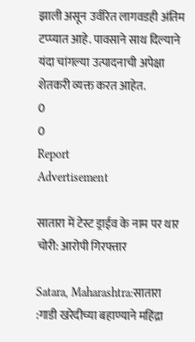झाली असून उर्वरित लागवडही अंतिम टप्प्यात आहे. पावसाने साथ दिल्याने यंदा चांगल्या उत्पादनाची अपेक्षा शेतकरी व्यक्त करत आहेत.
0
0
Report
Advertisement

सातारा में टेस्ट ड्राईव के नाम पर थार चोरी: आरोपी गिरफ्तार

Satara, Maharashtra:सातारा :गाडी खरेदीच्या बहाण्याने महिंद्रा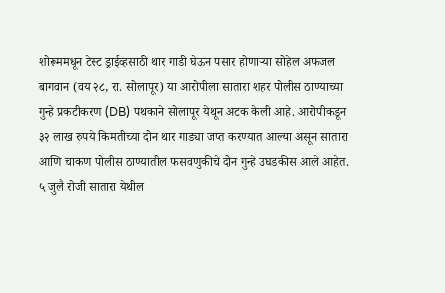शोरूममधून टेस्ट ड्राईव्हसाठी थार गाडी घेऊन पसार होणाऱ्या सोहेल अफजल बागवान (वय २८, रा. सोलापूर) या आरोपीला सातारा शहर पोलीस ठाण्याच्या गुन्हे प्रकटीकरण (DB) पथकाने सोलापूर येथून अटक केली आहे. आरोपीकडून ३२ लाख रुपये किमतीच्या दोन थार गाड्या जप्त करण्यात आल्या असून सातारा आणि चाकण पोलीस ठाण्यातील फसवणुकीचे दोन गुन्हे उघडकीस आले आहेत. ५ जुलै रोजी सातारा येथील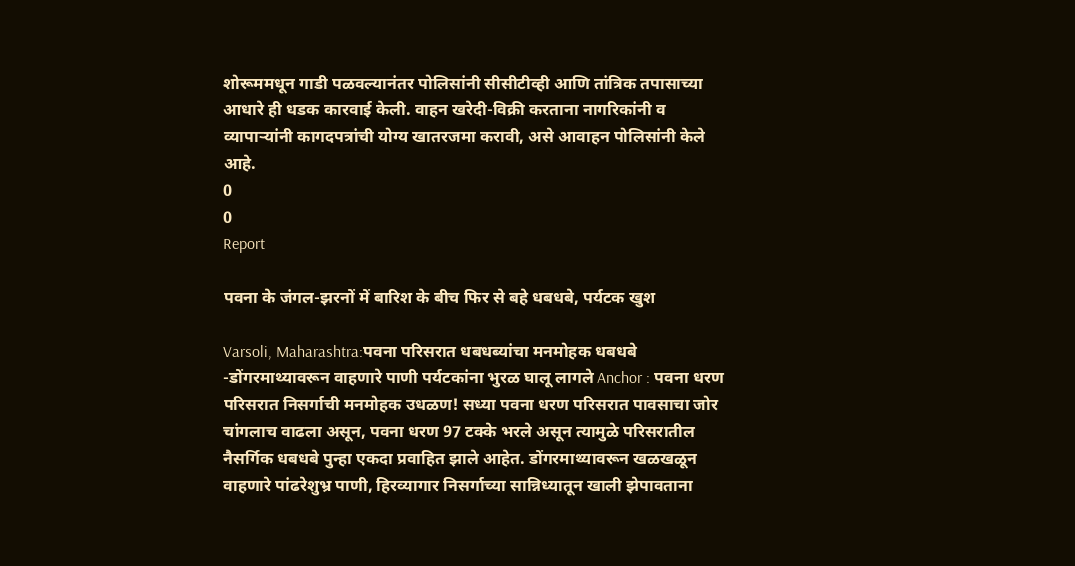शोरूममधून गाडी पळवल्यानंतर पोलिसांनी सीसीटीव्ही आणि तांत्रिक तपासाच्या आधारे ही धडक कारवाई केली. वाहन खरेदी-विक्री करताना नागरिकांनी व व्यापाऱ्यांनी कागदपत्रांची योग्य खातरजमा करावी, असे आवाहन पोलिसांनी केले आहे.
0
0
Report

पवना के जंगल-झरनों में बारिश के बीच फिर से बहे धबधबे, पर्यटक खुश

Varsoli, Maharashtra:पवना परिसरात धबधब्यांचा मनमोहक धबधबे -डोंगरमाथ्यावरून वाहणारे पाणी पर्यटकांना भुरळ घालू लागले Anchor : पवना धरण परिसरात निसर्गाची मनमोहक उधळण! सध्या पवना धरण परिसरात पावसाचा जोर चांगलाच वाढला असून, पवना धरण 97 टक्के भरले असून त्यामुळे परिसरातील नैसर्गिक धबधबे पुन्हा एकदा प्रवाहित झाले आहेत. डोंगरमाथ्यावरून खळखळून वाहणारे पांढरेशुभ्र पाणी, हिरव्यागार निसर्गाच्या सान्निध्यातून खाली झेपावताना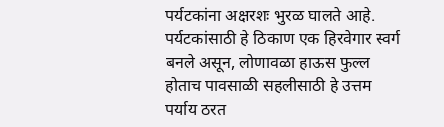पर्यटकांना अक्षरशः भुरळ घालते आहे. पर्यटकांसाठी हे ठिकाण एक हिरवेगार स्वर्ग बनले असून, लोणावळा हाऊस फुल्ल होताच पावसाळी सहलीसाठी हे उत्तम पर्याय ठरत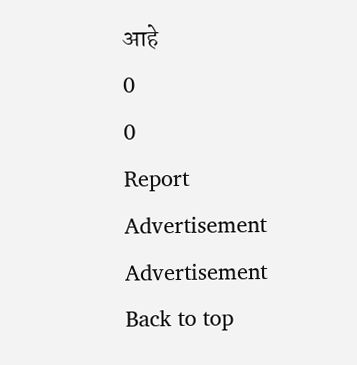आहे
0
0
Report
Advertisement
Advertisement
Back to top